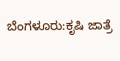ಬೆಂಗಳೂರು:ಕೃಷಿ ಜಾತ್ರೆ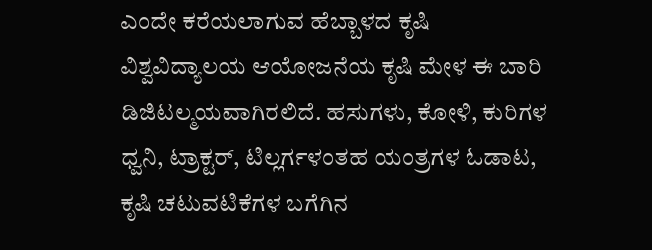ಎಂದೇ ಕರೆಯಲಾಗುವ ಹೆಬ್ಬಾಳದ ಕೃಷಿ ವಿಶ್ವವಿದ್ಯಾಲಯ ಆಯೋಜನೆಯ ಕೃಷಿ ಮೇಳ ಈ ಬಾರಿ ಡಿಜಿಟಲ್ಮಯವಾಗಿರಲಿದೆ. ಹಸುಗಳು, ಕೋಳಿ, ಕುರಿಗಳ ಧ್ವನಿ, ಟ್ರಾಕ್ಟರ್, ಟಿಲ್ಲರ್ಗಳಂತಹ ಯಂತ್ರಗಳ ಓಡಾಟ, ಕೃಷಿ ಚಟುವಟಿಕೆಗಳ ಬಗೆಗಿನ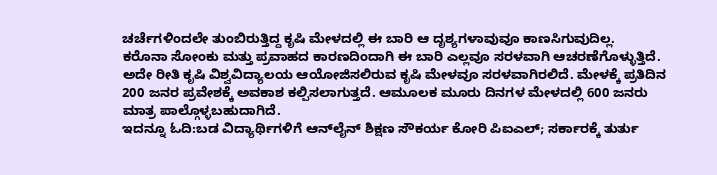ಚರ್ಚೆಗಳಿಂದಲೇ ತುಂಬಿರುತ್ತಿದ್ದ ಕೃಷಿ ಮೇಳದಲ್ಲಿ ಈ ಬಾರಿ ಆ ದೃಶ್ಯಗಳಾವುವೂ ಕಾಣಸಿಗುವುದಿಲ್ಲ.
ಕರೊನಾ ಸೋಂಕು ಮತ್ತು ಪ್ರವಾಹದ ಕಾರಣದಿಂದಾಗಿ ಈ ಬಾರಿ ಎಲ್ಲವೂ ಸರಳವಾಗಿ ಆಚರಣೆಗೊಳ್ಳುತ್ತಿದೆ. ಅದೇ ರೀತಿ ಕೃಷಿ ವಿಶ್ವವಿದ್ಯಾಲಯ ಆಯೋಜಿಸಲಿರುವ ಕೃಷಿ ಮೇಳವೂ ಸರಳವಾಗಿರಲಿದೆ. ಮೇಳಕ್ಕೆ ಪ್ರತಿದಿನ 200 ಜನರ ಪ್ರವೇಶಕ್ಕೆ ಅವಕಾಶ ಕಲ್ಪಿಸಲಾಗುತ್ತದೆ. ಆಮೂಲಕ ಮೂರು ದಿನಗಳ ಮೇಳದಲ್ಲಿ 600 ಜನರು ಮಾತ್ರ ಪಾಲ್ಗೊಳ್ಳಬಹುದಾಗಿದೆ.
ಇದನ್ನೂ ಓದಿ:ಬಡ ವಿದ್ಯಾರ್ಥಿಗಳಿಗೆ ಆನ್‌ಲೈನ್ ಶಿಕ್ಷಣ ಸೌಕರ್ಯ ಕೋರಿ ಪಿಐಎಲ್; ಸರ್ಕಾರಕ್ಕೆ ತುರ್ತು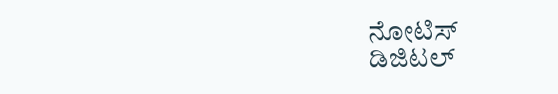ನೋಟಿಸ್
ಡಿಜಿಟಲ್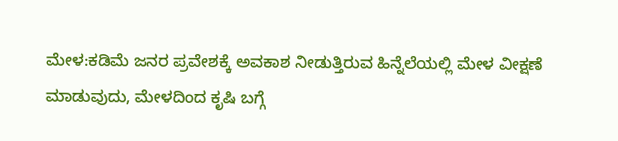ಮೇಳ:ಕಡಿಮೆ ಜನರ ಪ್ರವೇಶಕ್ಕೆ ಅವಕಾಶ ನೀಡುತ್ತಿರುವ ಹಿನ್ನೆಲೆಯಲ್ಲಿ ಮೇಳ ವೀಕ್ಷಣೆ ಮಾಡುವುದು, ಮೇಳದಿಂದ ಕೃಷಿ ಬಗ್ಗೆ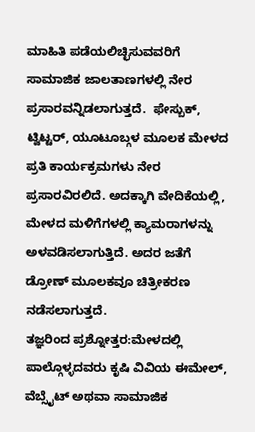ಮಾಹಿತಿ ಪಡೆಯಲಿಚ್ಛಿಸುವವರಿಗೆ ಸಾಮಾಜಿಕ ಜಾಲತಾಣಗಳಲ್ಲಿ ನೇರ ಪ್ರಸಾರವನ್ನಿಡಲಾಗುತ್ತದೆ.  ಫೇಸ್ಬುಕ್, ಟ್ವಿಟ್ಟರ್, ಯೂಟೂಬ್ಗಳ ಮೂಲಕ ಮೇಳದ ಪ್ರತಿ ಕಾರ್ಯಕ್ರಮಗಳು ನೇರ ಪ್ರಸಾರವಿರಲಿದೆ. ಅದಕ್ಕಾಗಿ ವೇದಿಕೆಯಲ್ಲಿ, ಮೇಳದ ಮಳಿಗೆಗಳಲ್ಲಿ ಕ್ಯಾಮರಾಗಳನ್ನು ಅಳವಡಿಸಲಾಗುತ್ತಿದೆ. ಅದರ ಜತೆಗೆ ಡ್ರೋಣ್ ಮೂಲಕವೂ ಚಿತ್ರೀಕರಣ ನಡೆಸಲಾಗುತ್ತದೆ.
ತಜ್ಞರಿಂದ ಪ್ರಶ್ನೋತ್ತರ:ಮೇಳದಲ್ಲಿ ಪಾಲ್ಗೊಳ್ಳದವರು ಕೃಷಿ ವಿವಿಯ ಈಮೇಲ್, ವೆಬ್ಸೈಟ್ ಅಥವಾ ಸಾಮಾಜಿಕ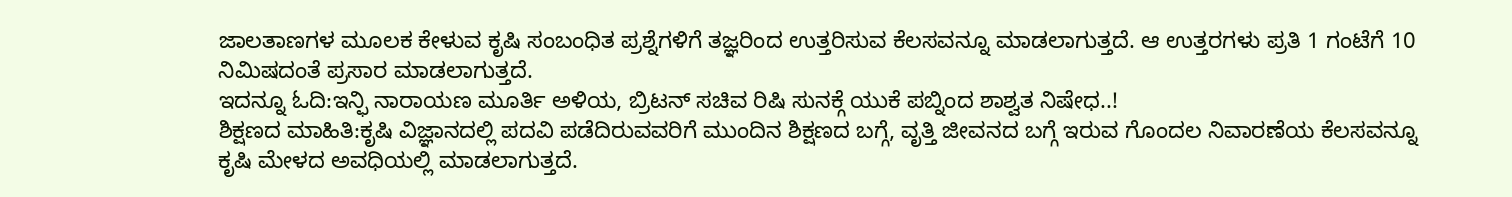ಜಾಲತಾಣಗಳ ಮೂಲಕ ಕೇಳುವ ಕೃಷಿ ಸಂಬಂಧಿತ ಪ್ರಶ್ನೆಗಳಿಗೆ ತಜ್ಞರಿಂದ ಉತ್ತರಿಸುವ ಕೆಲಸವನ್ನೂ ಮಾಡಲಾಗುತ್ತದೆ. ಆ ಉತ್ತರಗಳು ಪ್ರತಿ 1 ಗಂಟೆಗೆ 10 ನಿಮಿಷದಂತೆ ಪ್ರಸಾರ ಮಾಡಲಾಗುತ್ತದೆ.
ಇದನ್ನೂ ಓದಿ:ಇನ್ಫಿ ನಾರಾಯಣ ಮೂರ್ತಿ ಅಳಿಯ, ಬ್ರಿಟನ್ ಸಚಿವ ರಿಷಿ ಸುನಕ್ಗೆ ಯುಕೆ ಪಬ್ನಿಂದ ಶಾಶ್ವತ ನಿಷೇಧ..!
ಶಿಕ್ಷಣದ ಮಾಹಿತಿ:ಕೃಷಿ ವಿಜ್ಞಾನದಲ್ಲಿ ಪದವಿ ಪಡೆದಿರುವವರಿಗೆ ಮುಂದಿನ ಶಿಕ್ಷಣದ ಬಗ್ಗೆ, ವೃತ್ತಿ ಜೀವನದ ಬಗ್ಗೆ ಇರುವ ಗೊಂದಲ ನಿವಾರಣೆಯ ಕೆಲಸವನ್ನೂ ಕೃಷಿ ಮೇಳದ ಅವಧಿಯಲ್ಲಿ ಮಾಡಲಾಗುತ್ತದೆ.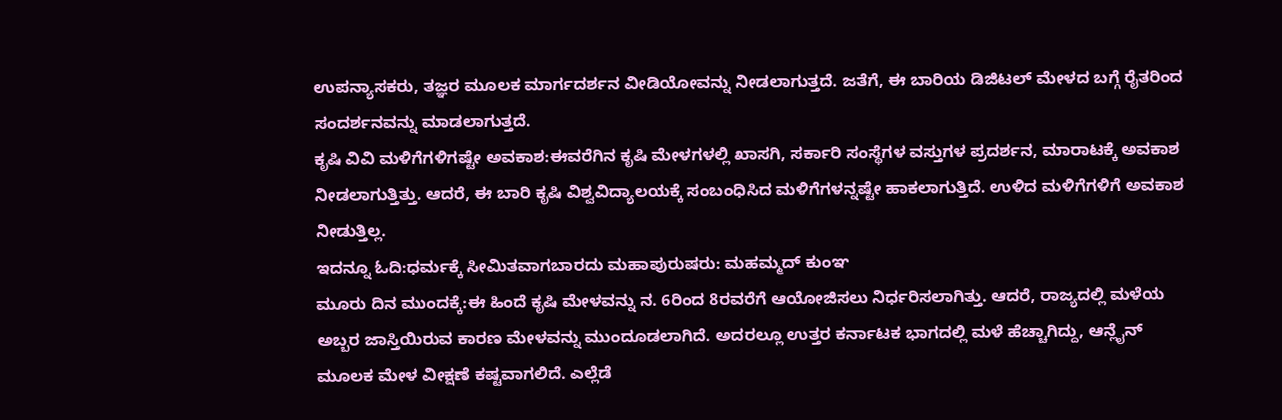ಉಪನ್ಯಾಸಕರು, ತಜ್ಞರ ಮೂಲಕ ಮಾರ್ಗದರ್ಶನ ವೀಡಿಯೋವನ್ನು ನೀಡಲಾಗುತ್ತದೆ. ಜತೆಗೆ, ಈ ಬಾರಿಯ ಡಿಜಿಟಲ್ ಮೇಳದ ಬಗ್ಗೆ ರೈತರಿಂದ ಸಂದರ್ಶನವನ್ನು ಮಾಡಲಾಗುತ್ತದೆ.
ಕೃಷಿ ವಿವಿ ಮಳಿಗೆಗಳಿಗಷ್ಟೇ ಅವಕಾಶ:ಈವರೆಗಿನ ಕೃಷಿ ಮೇಳಗಳಲ್ಲಿ ಖಾಸಗಿ, ಸರ್ಕಾರಿ ಸಂಸ್ಥೆಗಳ ವಸ್ತುಗಳ ಪ್ರದರ್ಶನ, ಮಾರಾಟಕ್ಕೆ ಅವಕಾಶ ನೀಡಲಾಗುತ್ತಿತ್ತು. ಆದರೆ, ಈ ಬಾರಿ ಕೃಷಿ ವಿಶ್ವವಿದ್ಯಾಲಯಕ್ಕೆ ಸಂಬಂಧಿಸಿದ ಮಳಿಗೆಗಳನ್ನಷ್ಟೇ ಹಾಕಲಾಗುತ್ತಿದೆ. ಉಳಿದ ಮಳಿಗೆಗಳಿಗೆ ಅವಕಾಶ ನೀಡುತ್ತಿಲ್ಲ.
ಇದನ್ನೂ ಓದಿ:ಧರ್ಮಕ್ಕೆ ಸೀಮಿತವಾಗಬಾರದು ಮಹಾಪುರುಷರು: ಮಹಮ್ಮದ್ ಕುಂಞ
ಮೂರು ದಿನ ಮುಂದಕ್ಕೆ:ಈ ಹಿಂದೆ ಕೃಷಿ ಮೇಳವನ್ನು ನ. 6ರಿಂದ 8ರವರೆಗೆ ಆಯೋಜಿಸಲು ನಿರ್ಧರಿಸಲಾಗಿತ್ತು. ಆದರೆ, ರಾಜ್ಯದಲ್ಲಿ ಮಳೆಯ ಅಬ್ಬರ ಜಾಸ್ತಿಯಿರುವ ಕಾರಣ ಮೇಳವನ್ನು ಮುಂದೂಡಲಾಗಿದೆ. ಅದರಲ್ಲೂ ಉತ್ತರ ಕರ್ನಾಟಕ ಭಾಗದಲ್ಲಿ ಮಳೆ ಹೆಚ್ಚಾಗಿದ್ದು, ಆನ್ಲೈನ್ ಮೂಲಕ ಮೇಳ ವೀಕ್ಷಣೆ ಕಷ್ಟವಾಗಲಿದೆ. ಎಲ್ಲೆಡೆ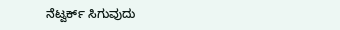ನೆಟ್ವರ್ಕ್ ಸಿಗುವುದು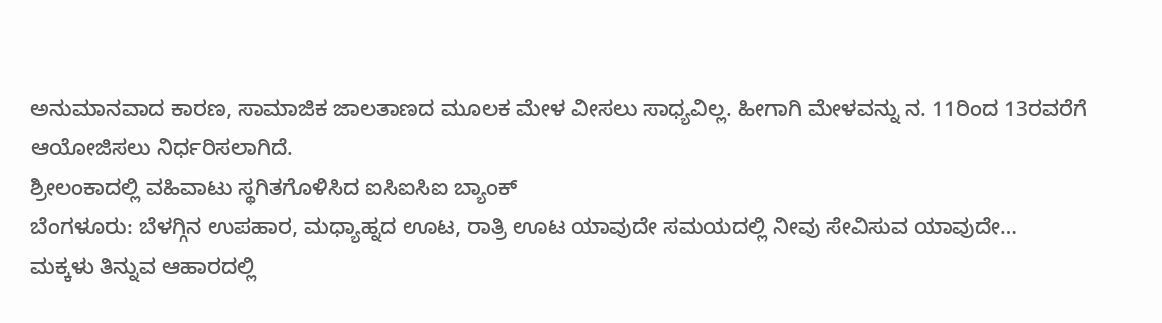ಅನುಮಾನವಾದ ಕಾರಣ, ಸಾಮಾಜಿಕ ಜಾಲತಾಣದ ಮೂಲಕ ಮೇಳ ವೀಸಲು ಸಾಧ್ಯವಿಲ್ಲ. ಹೀಗಾಗಿ ಮೇಳವನ್ನು ನ. 11ರಿಂದ 13ರವರೆಗೆ ಆಯೋಜಿಸಲು ನಿರ್ಧರಿಸಲಾಗಿದೆ.
ಶ್ರೀಲಂಕಾದಲ್ಲಿ ವಹಿವಾಟು ಸ್ಥಗಿತಗೊಳಿಸಿದ ಐಸಿಐಸಿಐ ಬ್ಯಾಂಕ್
ಬೆಂಗಳೂರು: ಬೆಳಗ್ಗಿನ ಉಪಹಾರ, ಮಧ್ಯಾಹ್ನದ ಊಟ, ರಾತ್ರಿ ಊಟ ಯಾವುದೇ ಸಮಯದಲ್ಲಿ ನೀವು ಸೇವಿಸುವ ಯಾವುದೇ…
ಮಕ್ಕಳು ತಿನ್ನುವ ಆಹಾರದಲ್ಲಿ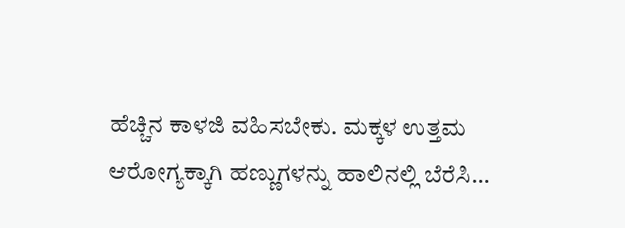ಹೆಚ್ಚಿನ ಕಾಳಜಿ ವಹಿಸಬೇಕು. ಮಕ್ಕಳ ಉತ್ತಮ ಆರೋಗ್ಯಕ್ಕಾಗಿ ಹಣ್ಣುಗಳನ್ನು ಹಾಲಿನಲ್ಲಿ ಬೆರೆಸಿ…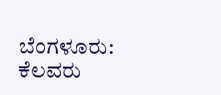ಬೆಂಗಳೂರು: ಕೆಲವರು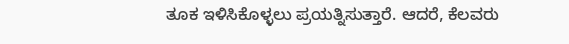ತೂಕ ಇಳಿಸಿಕೊಳ್ಳಲು ಪ್ರಯತ್ನಿಸುತ್ತಾರೆ. ಆದರೆ, ಕೆಲವರು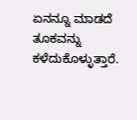ಏನನ್ನೂ ಮಾಡದೆ ತೂಕವನ್ನು ಕಳೆದುಕೊಳ್ಳುತ್ತಾರೆ.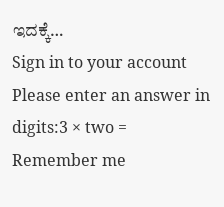ಇದಕ್ಕೆ…
Sign in to your account
Please enter an answer in digits:3 × two =
Remember me